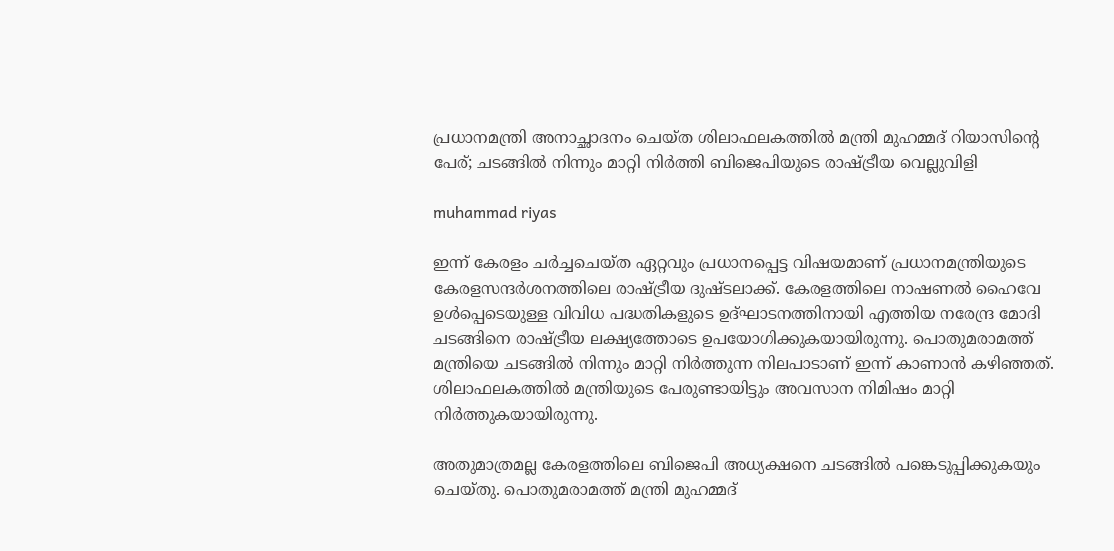പ്രധാനമന്ത്രി അനാച്ഛാദനം ചെയ്ത ശിലാഫലകത്തിൽ മന്ത്രി മുഹമ്മദ് റിയാസിൻ്റെ പേര്; ചടങ്ങിൽ നിന്നും മാറ്റി നിർത്തി ബിജെപിയുടെ രാഷ്ട്രീയ വെല്ലുവിളി

muhammad riyas

ഇന്ന് കേരളം ചർച്ചചെയ്ത ഏറ്റവും പ്രധാനപ്പെട്ട വിഷയമാണ് പ്രധാനമന്ത്രിയുടെ കേരളസന്ദർശനത്തിലെ രാഷ്ട്രീയ ദുഷ്ടലാക്ക്. കേരളത്തിലെ നാഷണൽ ഹൈവേ ഉൾപ്പെടെയുള്ള വിവിധ പദ്ധതികളുടെ ഉദ്ഘാടനത്തിനായി എത്തിയ നരേന്ദ്ര മോദി ചടങ്ങിനെ രാഷ്ട്രീയ ലക്ഷ്യത്തോടെ ഉപയോഗിക്കുകയായിരുന്നു. പൊതുമരാമത്ത് മന്ത്രിയെ ചടങ്ങിൽ നിന്നും മാറ്റി നിർത്തുന്ന നിലപാടാണ് ഇന്ന് കാണാൻ കഴിഞ്ഞത്. ശിലാഫലകത്തിൽ മന്ത്രിയുടെ പേരുണ്ടായിട്ടും അവസാന നിമിഷം മാറ്റി നിർത്തുകയായിരുന്നു.

അതുമാത്രമല്ല കേരളത്തിലെ ബിജെപി അധ്യക്ഷനെ ചടങ്ങിൽ പങ്കെടുപ്പിക്കുകയും ചെയ്തു. പൊതുമരാമത്ത് മന്ത്രി മുഹമ്മദ്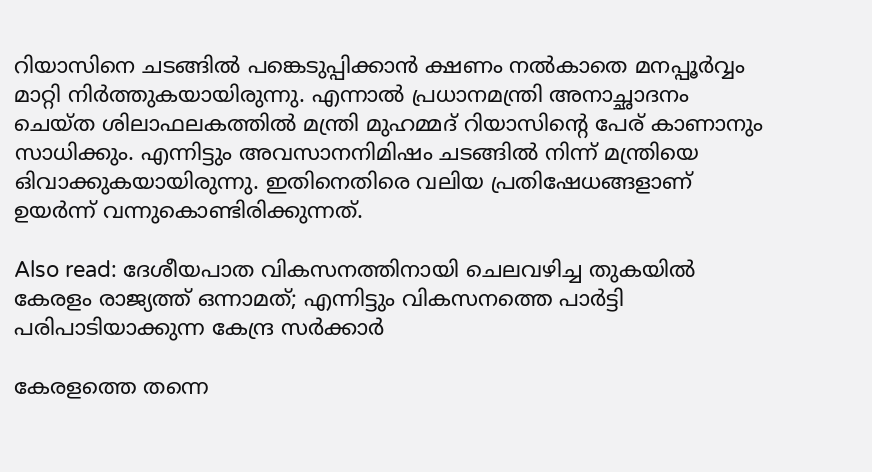റിയാസിനെ ചടങ്ങിൽ പങ്കെടുപ്പിക്കാൻ ക്ഷണം നൽകാതെ മനപ്പൂർവ്വം മാറ്റി നിർത്തുകയായിരുന്നു. എന്നാൽ പ്രധാനമന്ത്രി അനാച്ഛാദനം ചെയ്ത ശിലാഫലകത്തിൽ മന്ത്രി മുഹമ്മദ് റിയാസിൻ്റെ പേര് കാണാനും സാധിക്കും. എന്നിട്ടും അവസാനനിമിഷം ചടങ്ങിൽ നിന്ന് മന്ത്രിയെ ഒിവാക്കുകയായിരുന്നു. ഇതിനെതിരെ വലിയ പ്രതിഷേധങ്ങളാണ് ഉയർന്ന് വന്നുകൊണ്ടിരിക്കുന്നത്.

Also read: ദേശീയപാത വികസനത്തിനായി ചെലവ‍ഴിച്ച തുകയിൽ കേരളം രാജ്യത്ത് ഒന്നാമത്; എന്നിട്ടും വികസനത്തെ പാർട്ടി പരിപാടിയാക്കുന്ന കേന്ദ്ര സർക്കാർ

കേരളത്തെ തന്നെ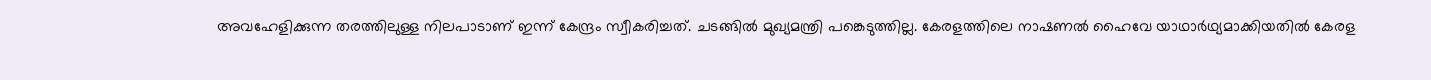അവഹേളിക്കുന്ന തരത്തിലുള്ള നിലപാടാണ് ഇന്ന് കേന്ദ്രം സ്വീകരിച്ചത്. ചടങ്ങിൽ മുഖ്യമന്ത്രി പങ്കെടുത്തില്ല. കേരളത്തിലെ നാഷണൽ ഹൈവേ യാഥാർഥ്യമാക്കിയതിൽ കേരള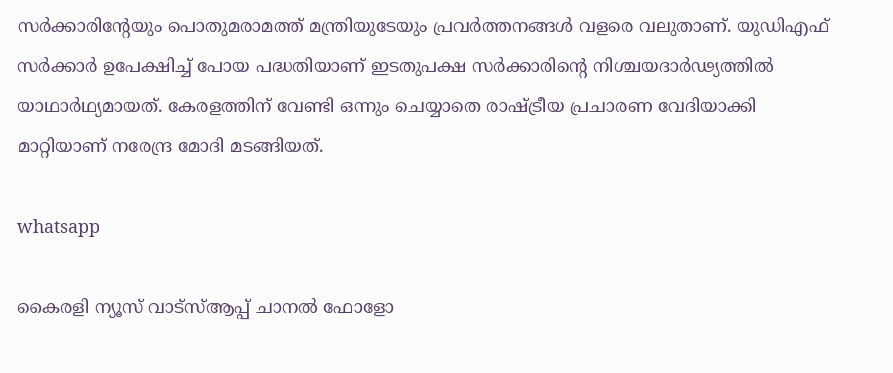സർക്കാരിൻ്റേയും പൊതുമരാമത്ത് മന്ത്രിയുടേയും പ്രവർത്തനങ്ങൾ വളരെ വലുതാണ്. യുഡിഎഫ് സർക്കാർ ഉപേക്ഷിച്ച് പോയ പദ്ധതിയാണ് ഇടതുപക്ഷ സർക്കാരിൻ്റെ നിശ്ചയദാർഢ്യത്തിൽ യാഥാർഥ്യമായത്. കേരളത്തിന് വേണ്ടി ഒന്നും ചെയ്യാതെ രാഷ്ട്രീയ പ്രചാരണ വേദിയാക്കി മാറ്റിയാണ് നരേന്ദ്ര മോദി മടങ്ങിയത്.

whatsapp

കൈരളി ന്യൂസ് വാട്‌സ്ആപ്പ് ചാനല്‍ ഫോളോ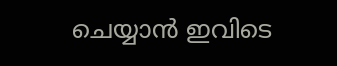ചെയ്യാന്‍ ഇവിടെ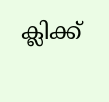ക്ലിക്ക്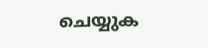ചെയ്യുക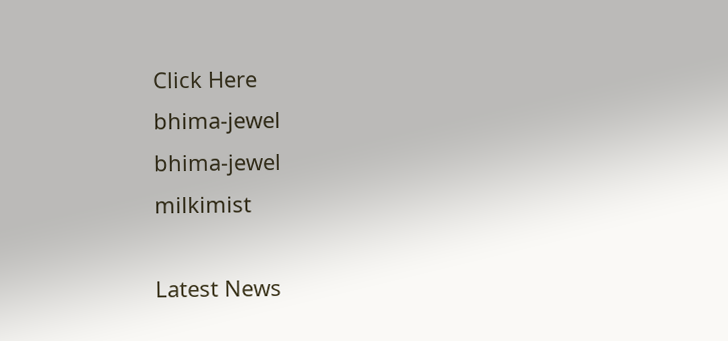Click Here
bhima-jewel
bhima-jewel
milkimist

Latest News